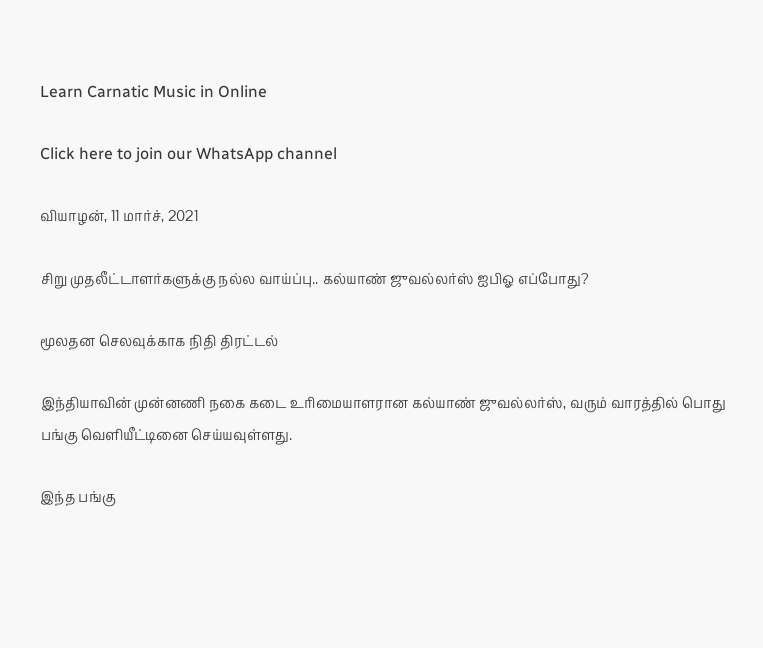Learn Carnatic Music in Online

Click here to join our WhatsApp channel

வியாழன், 11 மார்ச், 2021

சிறு முதலீட்டாளர்களுக்கு நல்ல வாய்ப்பு.. கல்யாண் ஜுவல்லர்ஸ் ஐபிஓ எப்போது?

மூலதன செலவுக்காக நிதி திரட்டல்

இந்தியாவின் முன்னணி நகை கடை உரிமையாளரான கல்யாண் ஜுவல்லர்ஸ், வரும் வாரத்தில் பொது பங்கு வெளியீட்டினை செய்யவுள்ளது.

இந்த பங்கு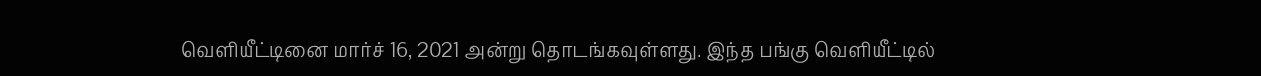வெளியீட்டினை மார்ச் 16, 2021 அன்று தொடங்கவுள்ளது. இந்த பங்கு வெளியீட்டில்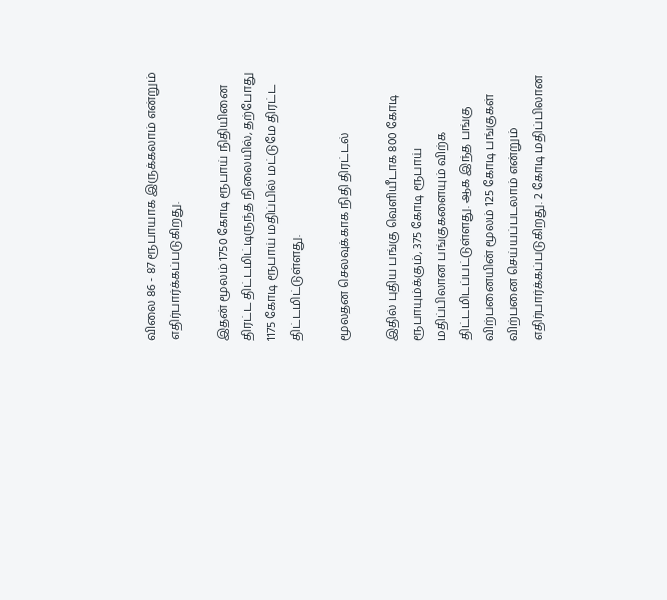விலை 86 - 87 ரூபாயாக இருக்கலாம் என்றும் எதிர்பார்க்கப்படுகிறது.

இதன் மூலம் 1750 கோடி ரூபாய் நிதியினை திரட்ட திட்டமிட்டிருந்த நிலையில், தற்போது 1175 கோடி ரூபாய் மதிப்பில் மட்டுமே திரட்ட திட்டமிட்டுள்ளது.

மூலதன செலவுக்காக நிதி திரட்டல்

இதில் புதிய பங்கு வெளியீடாக 800 கோடி ரூபாயும்க்கும், 375 கோடி ரூபாய் மதிப்பிலான பங்குகளையும் விற்க திட்டமிடப்பட்டுள்ளது. ஆக இந்த பங்கு விற்பனையின் மூலம் 125 கோடி பங்குகள் விற்பனை செய்யப்படலாம் என்றும் எதிர்பார்க்கப்படுகிறது. 2 கோடி மதிப்பிலான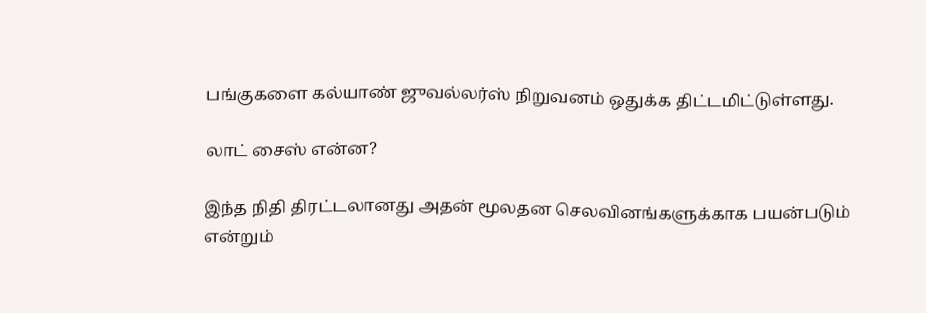பங்குகளை கல்யாண் ஜுவல்லர்ஸ் நிறுவனம் ஒதுக்க திட்டமிட்டுள்ளது.

லாட் சைஸ் என்ன?

இந்த நிதி திரட்டலானது அதன் மூலதன செலவினங்களுக்காக பயன்படும் என்றும்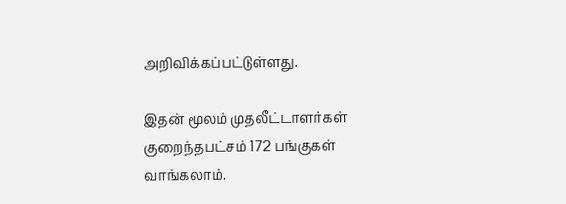அறிவிக்கப்பட்டுள்ளது.

இதன் மூலம் முதலீட்டாளர்கள் குறைந்தபட்சம் 172 பங்குகள் வாங்கலாம்.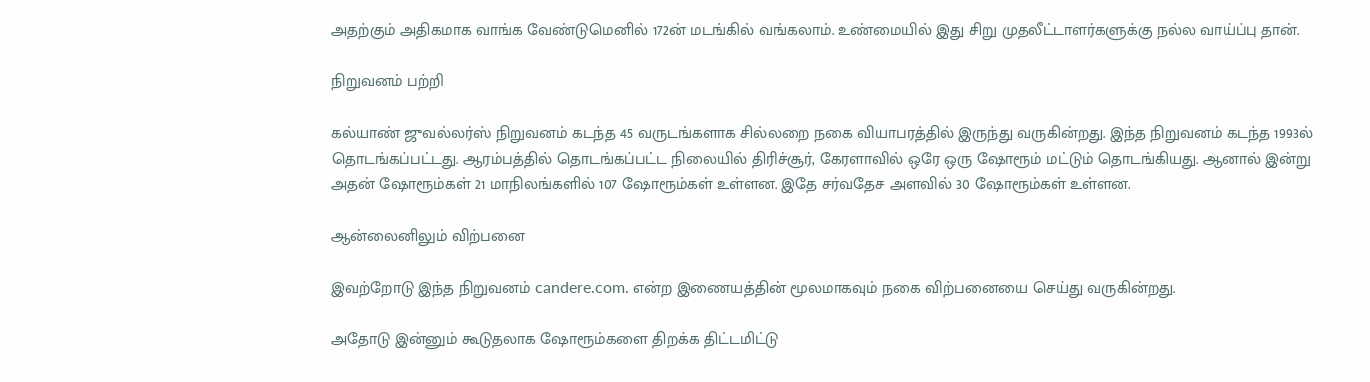அதற்கும் அதிகமாக வாங்க வேண்டுமெனில் 172ன் மடங்கில் வங்கலாம். உண்மையில் இது சிறு முதலீட்டாளர்களுக்கு நல்ல வாய்ப்பு தான்.

நிறுவனம் பற்றி

கல்யாண் ஜுவல்லர்ஸ் நிறுவனம் கடந்த 45 வருடங்களாக சில்லறை நகை வியாபரத்தில் இருந்து வருகின்றது. இந்த நிறுவனம் கடந்த 1993ல் தொடங்கப்பட்டது. ஆரம்பத்தில் தொடங்கப்பட்ட நிலையில் திரிச்சூர், கேரளாவில் ஒரே ஒரு ஷோரூம் மட்டும் தொடங்கியது. ஆனால் இன்று அதன் ஷோரூம்கள் 21 மாநிலங்களில் 107 ஷோரூம்கள் உள்ளன. இதே சர்வதேச அளவில் 30 ஷோரூம்கள் உள்ளன.

ஆன்லைனிலும் விற்பனை

இவற்றோடு இந்த நிறுவனம் candere.com. என்ற இணையத்தின் மூலமாகவும் நகை விற்பனையை செய்து வருகின்றது.

அதோடு இன்னும் கூடுதலாக ஷோரூம்களை திறக்க திட்டமிட்டு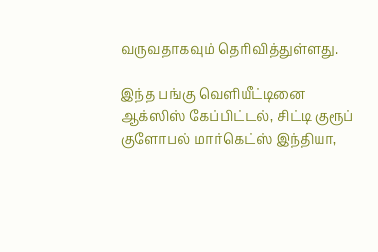வருவதாகவும் தெரிவித்துள்ளது.

இந்த பங்கு வெளியீட்டினை ஆக்ஸிஸ் கேப்பிட்டல், சிட்டி குரூப் குளோபல் மார்கெட்ஸ் இந்தியா,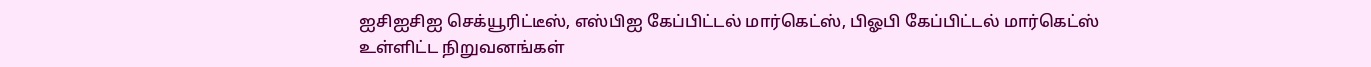ஐசிஐசிஐ செக்யூரிட்டீஸ், எஸ்பிஐ கேப்பிட்டல் மார்கெட்ஸ், பிஓபி கேப்பிட்டல் மார்கெட்ஸ் உள்ளிட்ட நிறுவனங்கள்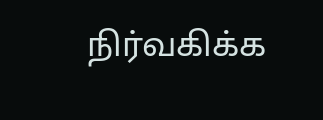நிர்வகிக்க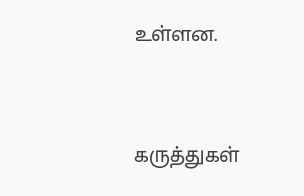உள்ளன.


கருத்துகள்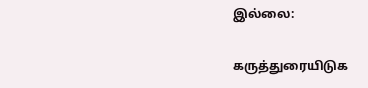இல்லை:

கருத்துரையிடுக